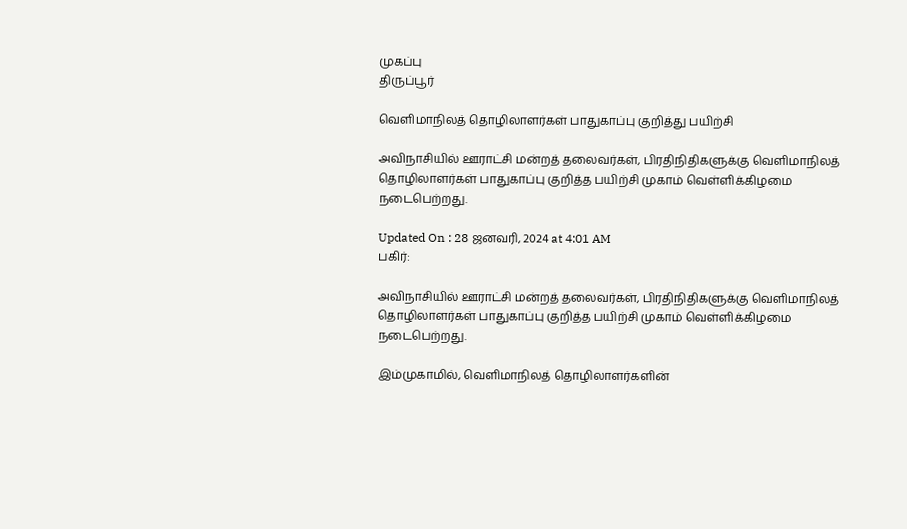முகப்பு
திருப்பூர்

வெளிமாநிலத் தொழிலாளர்கள் பாதுகாப்பு குறித்து பயிற்சி

அவிநாசியில் ஊராட்சி மன்றத் தலைவர்கள், பிரதிநிதிகளுக்கு வெளிமாநிலத் தொழிலாளர்கள் பாதுகாப்பு குறித்த பயிற்சி முகாம் வெள்ளிக்கிழமை நடைபெற்றது.

Updated On : 28 ஜனவரி, 2024 at 4:01 AM
பகிர்:

அவிநாசியில் ஊராட்சி மன்றத் தலைவர்கள், பிரதிநிதிகளுக்கு வெளிமாநிலத் தொழிலாளர்கள் பாதுகாப்பு குறித்த பயிற்சி முகாம் வெள்ளிக்கிழமை நடைபெற்றது.

இம்முகாமில், வெளிமாநிலத் தொழிலாளர்களின்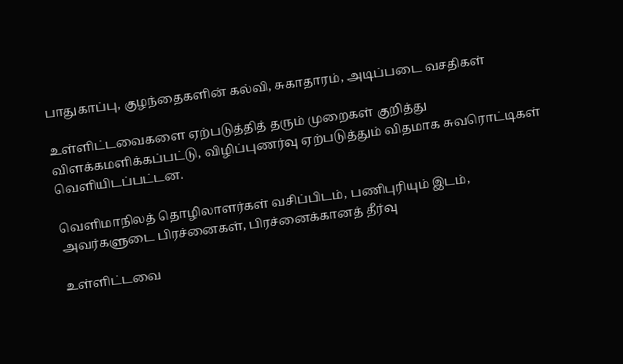பாதுகாப்பு, குழந்தைகளின் கல்வி, சுகாதாரம், அடிப்படை வசதிகள்

உள்ளிட்டவைகளை ஏற்படுத்தித் தரும் முறைகள் குறித்து விளக்கமளிக்கப்பட்டு, விழிப்புணர்வு ஏற்படுத்தும் விதமாக சுவரொட்டிகள் வெளியிடப்பட்டன.

வெளிமாநிலத் தொழிலாளர்கள் வசிப்பிடம், பணிபுரியும் இடம், அவர்களுடை பிரச்னைகள், பிரச்னைக்கானத் தீர்வு

உள்ளிட்டவை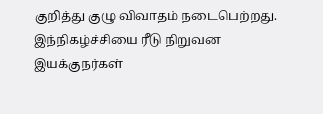குறித்து குழு விவாதம் நடைபெற்றது. இந்நிகழ்ச்சியை ரீடு நிறுவன இயக்குநர்கள்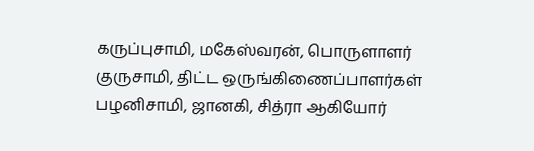கருப்புசாமி, மகேஸ்வரன், பொருளாளர் குருசாமி, திட்ட ஒருங்கிணைப்பாளர்கள் பழனிசாமி, ஜானகி, சித்ரா ஆகியோர்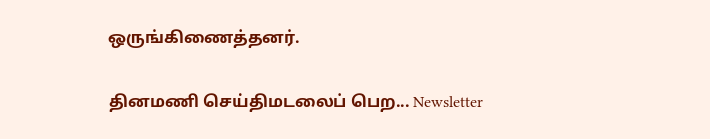ஒருங்கிணைத்தனர்.

தினமணி செய்திமடலைப் பெற... Newsletter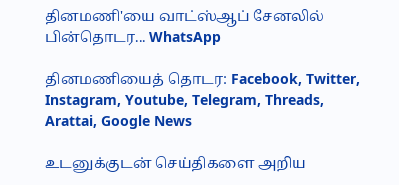தினமணி'யை வாட்ஸ்ஆப் சேனலில் பின்தொடர... WhatsApp

தினமணியைத் தொடர: Facebook, Twitter, Instagram, Youtube, Telegram, Threads, Arattai, Google News

உடனுக்குடன் செய்திகளை அறிய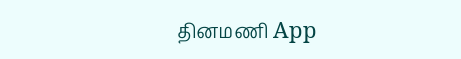தினமணி App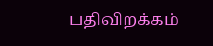பதிவிறக்கம்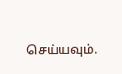செய்யவும்.